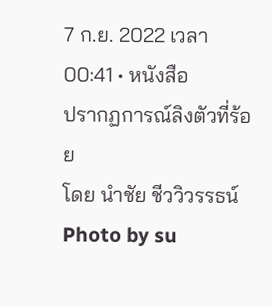7 ก.ย. 2022 เวลา 00:41 • หนังสือ
ปรากฏการณ์ลิงตัวที่ร้อย
โดย นำชัย ชีววิวรรธน์
Photo by su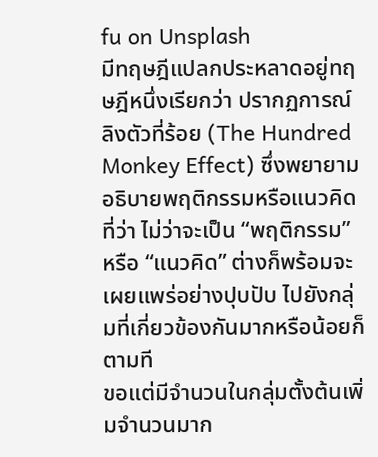fu on Unsplash
มีทฤษฎีแปลกประหลาดอยู่ทฤษฎีหนึ่งเรียกว่า ปรากฏการณ์ลิงตัวที่ร้อย (The Hundred Monkey Effect) ซึ่งพยายามอธิบายพฤติกรรมหรือแนวคิดที่ว่า ไม่ว่าจะเป็น “พฤติกรรม” หรือ “แนวคิด” ต่างก็พร้อมจะเผยแพร่อย่างปุบปับ ไปยังกลุ่มที่เกี่ยวข้องกันมากหรือน้อยก็ตามที
ขอแต่มีจำนวนในกลุ่มตั้งต้นเพิ่มจำนวนมาก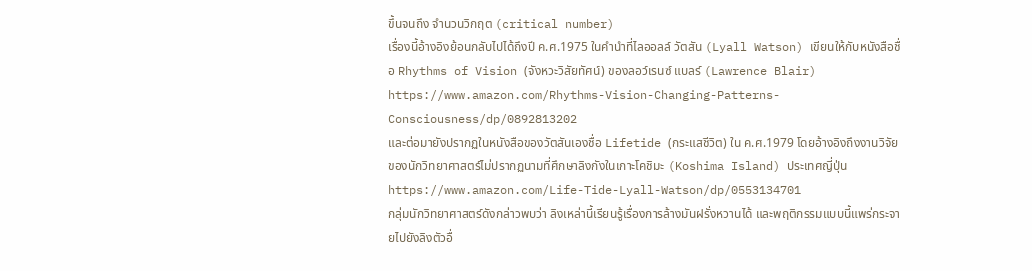ขึ้นจนถึง จำนวนวิกฤต (critical number)
เรื่องนี้อ้างอิงย้อนกลับไปได้ถึงปี ค.ศ.1975 ในคำนำที่ไลออลล์ วัตสัน (Lyall Watson) เขียนให้กับหนังสือชื่อ Rhythms of Vision (จังหวะวิสัยทัศน์) ของลอว์เรนซ์ แบลร์ (Lawrence Blair)
https://www.amazon.com/Rhythms-Vision-Changing-Patterns-Consciousness/dp/0892813202
และต่อมายังปรากฏในหนังสือของวัตสันเองชื่อ Lifetide (กระแสชีวิต) ใน ค.ศ.1979 โดยอ้างอิงถึงงานวิจัยของนักวิทยาศาสตร์ไม่ปรากฏนามที่ศึกษาลิงกังในเกาะโคชิมะ (Koshima Island) ประเทศญี่ปุ่น
https://www.amazon.com/Life-Tide-Lyall-Watson/dp/0553134701
กลุ่มนักวิทยาศาสตร์ดังกล่าวพบว่า ลิงเหล่านี้เรียนรู้เรื่องการล้างมันฝรั่งหวานได้ และพฤติกรรมแบบนี้แพร่กระจายไปยังลิงตัวอื่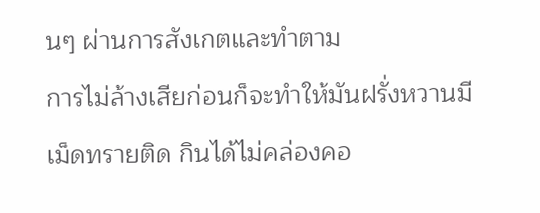นๆ ผ่านการสังเกตและทำตาม
การไม่ล้างเสียก่อนก็จะทำให้มันฝรั่งหวานมีเม็ดทรายติด กินได้ไม่คล่องคอ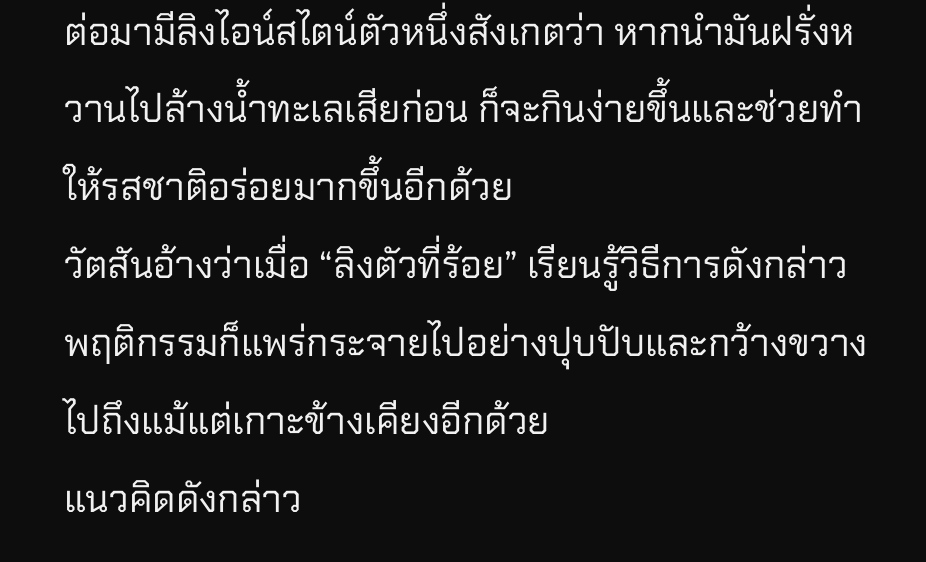ต่อมามีลิงไอน์สไตน์ตัวหนึ่งสังเกตว่า หากนำมันฝรั่งหวานไปล้างน้ำทะเลเสียก่อน ก็จะกินง่ายขึ้นและช่วยทำให้รสชาติอร่อยมากขึ้นอีกด้วย
วัตสันอ้างว่าเมื่อ “ลิงตัวที่ร้อย” เรียนรู้วิธีการดังกล่าว พฤติกรรมก็แพร่กระจายไปอย่างปุบปับและกว้างขวาง ไปถึงแม้แต่เกาะข้างเคียงอีกด้วย
แนวคิดดังกล่าว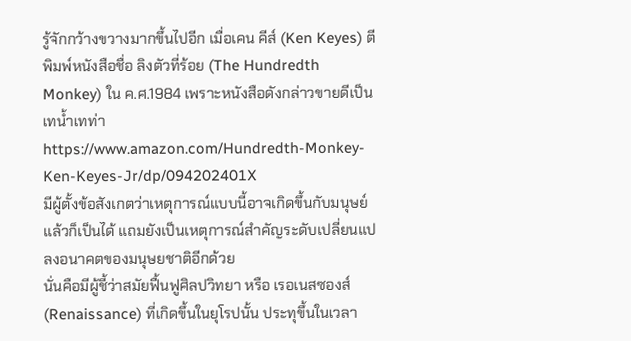รู้จักกว้างขวางมากขึ้นไปอีก เมื่อเคน คีส์ (Ken Keyes) ตีพิมพ์หนังสือชื่อ ลิงตัวที่ร้อย (The Hundredth Monkey) ใน ค.ศ.1984 เพราะหนังสือดังกล่าวขายดีเป็นเทน้ำเทท่า
https://www.amazon.com/Hundredth-Monkey-Ken-Keyes-Jr/dp/094202401X
มีผู้ตั้งข้อสังเกตว่าเหตุการณ์แบบนี้อาจเกิดขึ้นกับมนุษย์แล้วก็เป็นได้ แถมยังเป็นเหตุการณ์สำคัญระดับเปลี่ยนแปลงอนาคตของมนุษยชาติอีกด้วย
นั่นคือมีผู้ชี้ว่าสมัยฟื้นฟูศิลปวิทยา หรือ เรอเนสซองส์ (Renaissance) ที่เกิดขึ้นในยุโรปนั้น ประทุขึ้นในเวลา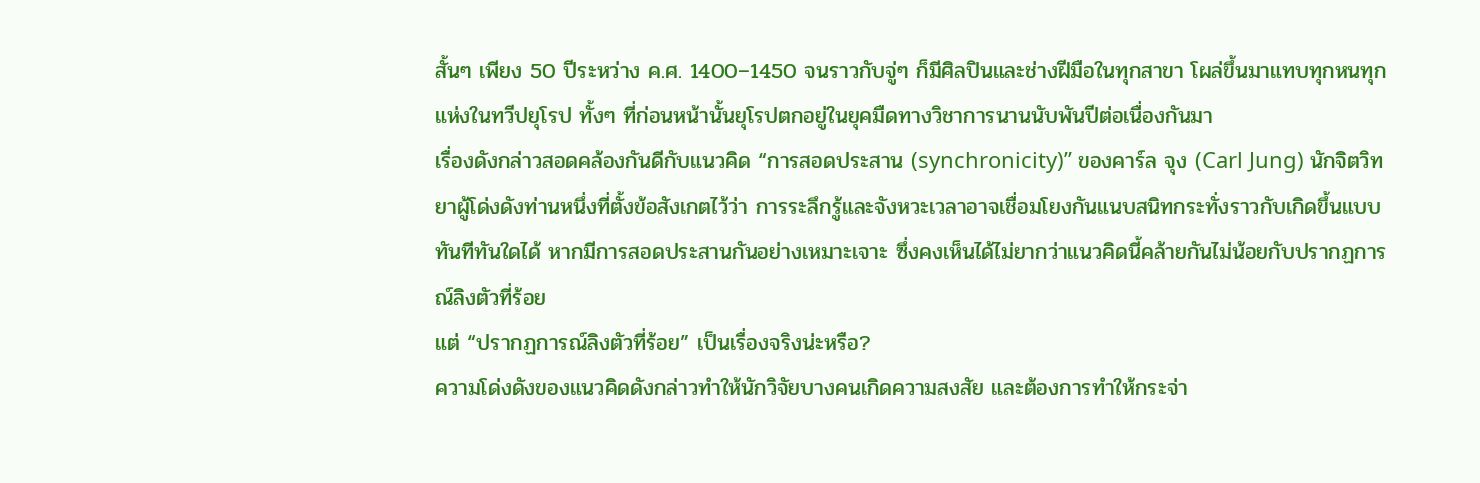สั้นๆ เพียง 50 ปีระหว่าง ค.ศ. 1400–1450 จนราวกับจู่ๆ ก็มีศิลปินและช่างฝีมือในทุกสาขา โผล่ขึ้นมาแทบทุกหนทุกแห่งในทวีปยุโรป ทั้งๆ ที่ก่อนหน้านั้นยุโรปตกอยู่ในยุคมืดทางวิชาการนานนับพันปีต่อเนื่องกันมา
เรื่องดังกล่าวสอดคล้องกันดีกับแนวคิด “การสอดประสาน (synchronicity)” ของคาร์ล จุง (Carl Jung) นักจิตวิทยาผู้โด่งดังท่านหนึ่งที่ตั้งข้อสังเกตไว้ว่า การระลึกรู้และจังหวะเวลาอาจเชื่อมโยงกันแนบสนิทกระทั่งราวกับเกิดขึ้นแบบทันทีทันใดได้ หากมีการสอดประสานกันอย่างเหมาะเจาะ ซึ่งคงเห็นได้ไม่ยากว่าแนวคิดนี้คล้ายกันไม่น้อยกับปรากฏการณ์ลิงตัวที่ร้อย
แต่ “ปรากฏการณ์ลิงตัวที่ร้อย” เป็นเรื่องจริงน่ะหรือ?
ความโด่งดังของแนวคิดดังกล่าวทำให้นักวิจัยบางคนเกิดความสงสัย และต้องการทำให้กระจ่า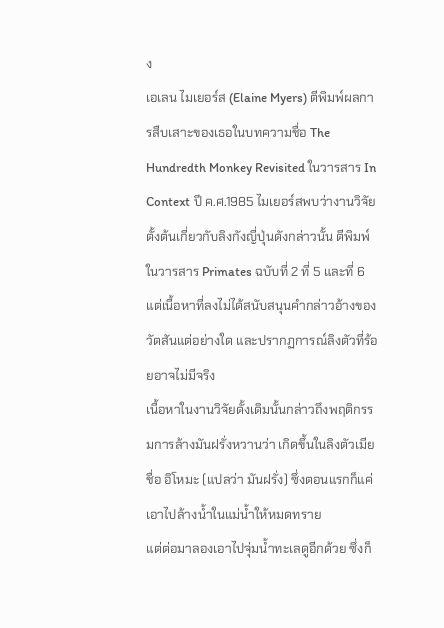ง
เอเลน ไมเยอร์ส (Elaine Myers) ตีพิมพ์ผลการสืบเสาะของเธอในบทความชื่อ The Hundredth Monkey Revisited ในวารสาร In Context ปี ค.ศ.1985 ไมเยอร์สพบว่างานวิจัยตั้งต้นเกี่ยวกับลิงกังญี่ปุ่นดังกล่าวนั้น ตีพิมพ์ในวารสาร Primates ฉบับที่ 2 ที่ 5 และที่ 6
แต่เนื้อหาที่ลงไม่ได้สนับสนุนคำกล่าวอ้างของวัตสันแต่อย่างใด และปรากฏการณ์ลิงตัวที่ร้อยอาจไม่มีจริง
เนื้อหาในงานวิจัยดั้งเดิมนั้นกล่าวถึงพฤติกรรมการล้างมันฝรั่งหวานว่า เกิดขึ้นในลิงตัวเมียชื่อ อิโหมะ (แปลว่า มันฝรั่ง) ซึ่งตอนแรกก็แค่เอาไปล้างน้ำในแม่น้ำให้หมดทราย
แต่ต่อมาลองเอาไปจุ่มน้ำทะเลดูอีกด้วย ซึ่งก็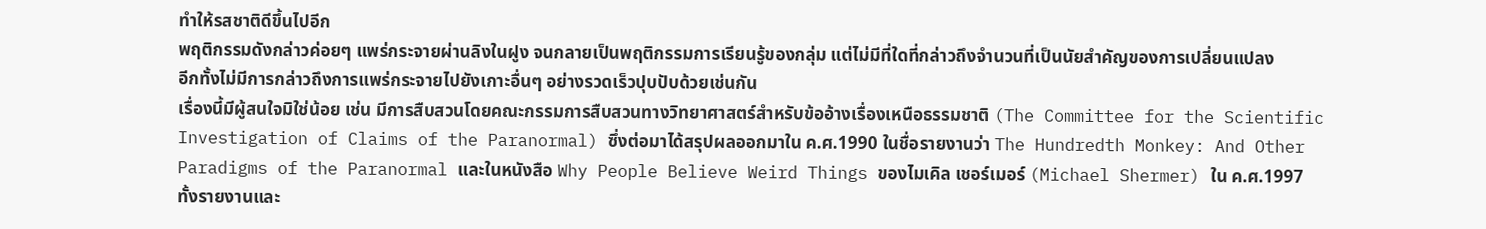ทำให้รสชาติดีขึ้นไปอีก
พฤติกรรมดังกล่าวค่อยๆ แพร่กระจายผ่านลิงในฝูง จนกลายเป็นพฤติกรรมการเรียนรู้ของกลุ่ม แต่ไม่มีที่ใดที่กล่าวถึงจำนวนที่เป็นนัยสำคัญของการเปลี่ยนแปลง
อีกทั้งไม่มีการกล่าวถึงการแพร่กระจายไปยังเกาะอื่นๆ อย่างรวดเร็วปุบปับด้วยเช่นกัน
เรื่องนี้มีผู้สนใจมิใช่น้อย เช่น มีการสืบสวนโดยคณะกรรมการสืบสวนทางวิทยาศาสตร์สำหรับข้ออ้างเรื่องเหนือธรรมชาติ (The Committee for the Scientific Investigation of Claims of the Paranormal) ซึ่งต่อมาได้สรุปผลออกมาใน ค.ศ.1990 ในชื่อรายงานว่า The Hundredth Monkey: And Other Paradigms of the Paranormal และในหนังสือ Why People Believe Weird Things ของไมเคิล เชอร์เมอร์ (Michael Shermer) ใน ค.ศ.1997
ทั้งรายงานและ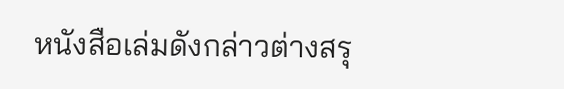หนังสือเล่มดังกล่าวต่างสรุ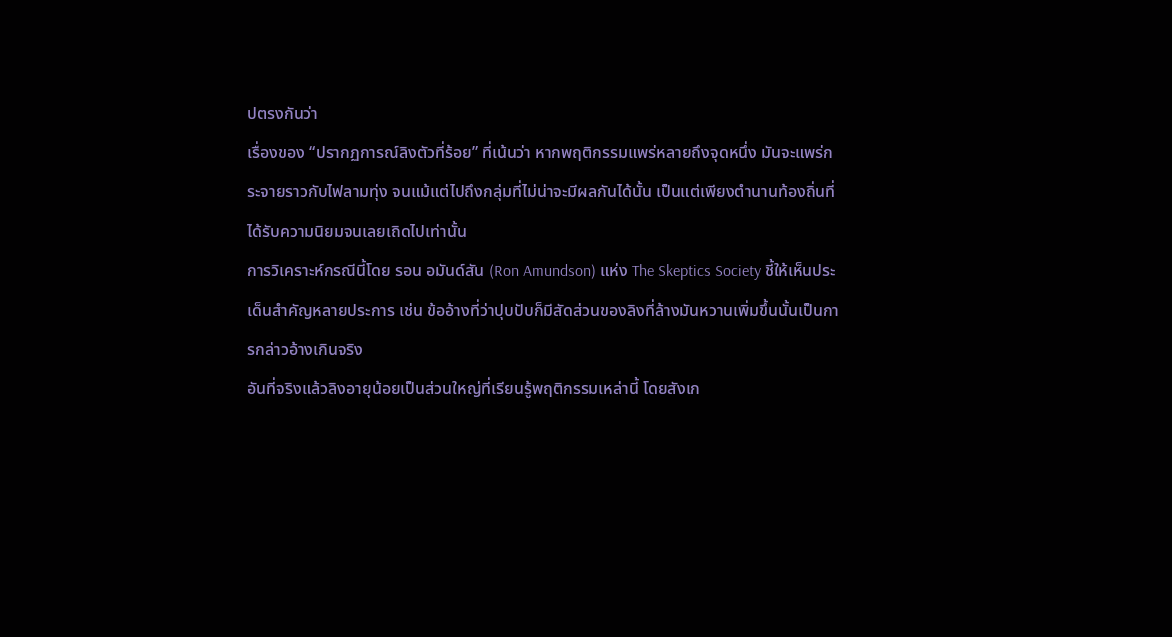ปตรงกันว่า
เรื่องของ “ปรากฏการณ์ลิงตัวที่ร้อย” ที่เน้นว่า หากพฤติกรรมแพร่หลายถึงจุดหนึ่ง มันจะแพร่กระจายราวกับไฟลามทุ่ง จนแม้แต่ไปถึงกลุ่มที่ไม่น่าจะมีผลกันได้นั้น เป็นแต่เพียงตำนานท้องถิ่นที่ได้รับความนิยมจนเลยเถิดไปเท่านั้น
การวิเคราะห์กรณีนี้โดย รอน อมันด์สัน (Ron Amundson) แห่ง The Skeptics Society ชี้ให้เห็นประเด็นสำคัญหลายประการ เช่น ข้ออ้างที่ว่าปุบปับก็มีสัดส่วนของลิงที่ล้างมันหวานเพิ่มขึ้นนั้นเป็นการกล่าวอ้างเกินจริง
อันที่จริงแล้วลิงอายุน้อยเป็นส่วนใหญ่ที่เรียนรู้พฤติกรรมเหล่านี้ โดยสังเก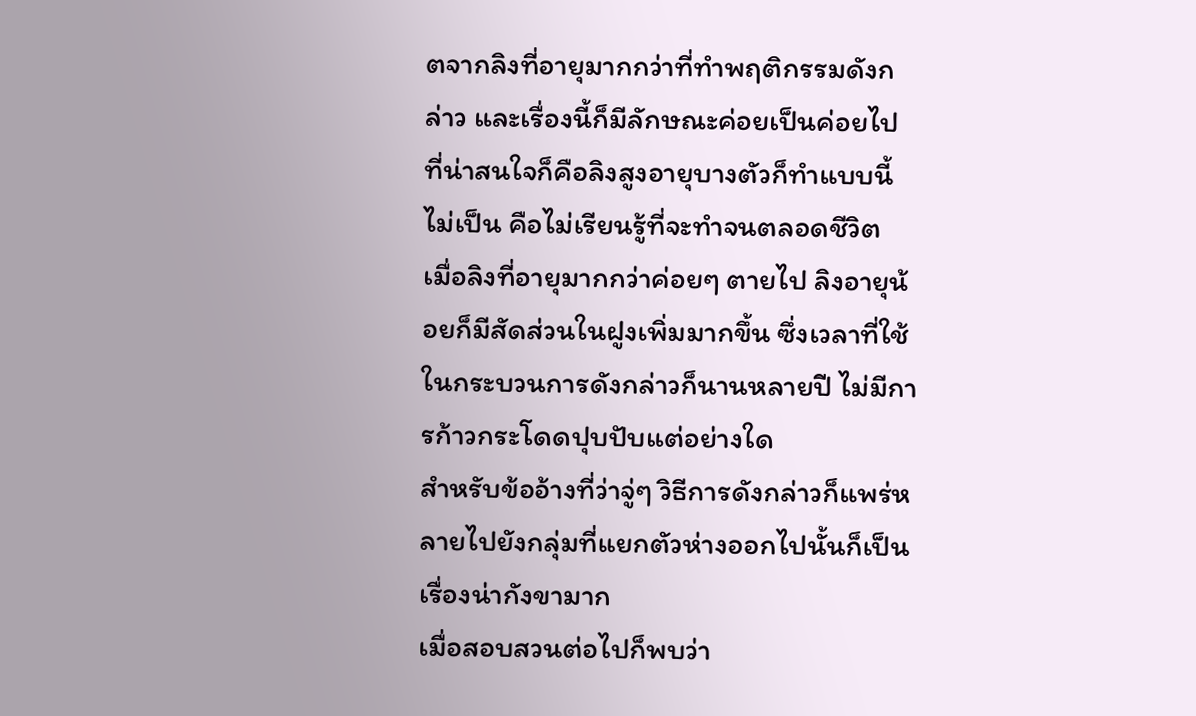ตจากลิงที่อายุมากกว่าที่ทำพฤติกรรมดังกล่าว และเรื่องนี้ก็มีลักษณะค่อยเป็นค่อยไป
ที่น่าสนใจก็คือลิงสูงอายุบางตัวก็ทำแบบนี้ไม่เป็น คือไม่เรียนรู้ที่จะทำจนตลอดชีวิต
เมื่อลิงที่อายุมากกว่าค่อยๆ ตายไป ลิงอายุน้อยก็มีสัดส่วนในฝูงเพิ่มมากขึ้น ซึ่งเวลาที่ใช้ในกระบวนการดังกล่าวก็นานหลายปี ไม่มีการก้าวกระโดดปุบปับแต่อย่างใด
สำหรับข้ออ้างที่ว่าจู่ๆ วิธีการดังกล่าวก็แพร่หลายไปยังกลุ่มที่แยกตัวห่างออกไปนั้นก็เป็นเรื่องน่ากังขามาก
เมื่อสอบสวนต่อไปก็พบว่า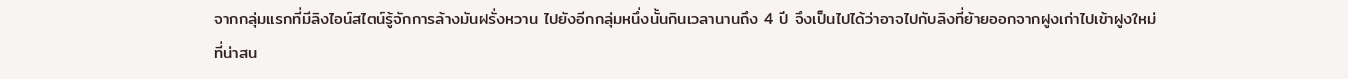จากกลุ่มแรกที่มีลิงไอน์สไตน์รู้จักการล้างมันฝรั่งหวาน ไปยังอีกกลุ่มหนึ่งนั้นกินเวลานานถึง 4 ปี จึงเป็นไปได้ว่าอาจไปกับลิงที่ย้ายออกจากฝูงเก่าไปเข้าฝูงใหม่
ที่น่าสน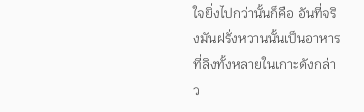ใจยิ่งไปกว่านั้นก็คือ อันที่จริงมันฝรั่งหวานนั้นเป็นอาหารที่ลิงทั้งหลายในเกาะดังกล่าว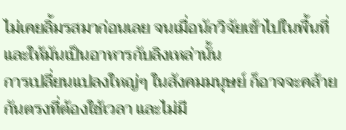ไม่เคยลิ้มรสมาก่อนเลย จนเมื่อนักวิจัยเข้าไปในพื้นที่และให้มันเป็นอาหารกับลิงเหล่านั้น
การเปลี่ยนแปลงใหญ่ๆ ในสังคมมนุษย์ ก็อาจจะคล้ายกันตรงที่ต้องใช้เวลา และไม่มี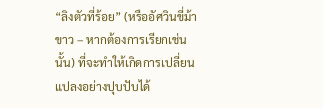“ลิงตัวที่ร้อย” (หรืออัศวินขี่ม้าขาว – หากต้องการเรียกเช่นนั้น) ที่จะทำให้เกิดการเปลี่ยนแปลงอย่างปุบปับได้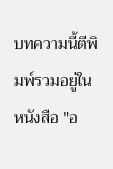บทความนี้ตีพิมพ์รวมอยู่ในหนังสือ "อ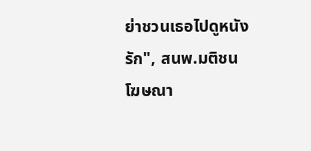ย่าชวนเธอไปดูหนังรัก", สนพ.มติชน
โฆษณา